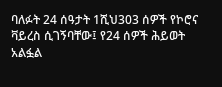ባለፉት 24 ሰዓታት 1ሺህ303 ሰዎች የኮሮና ቫይረስ ሲገኝባቸው፤ የ24 ሰዎች ሕይወት አልፏል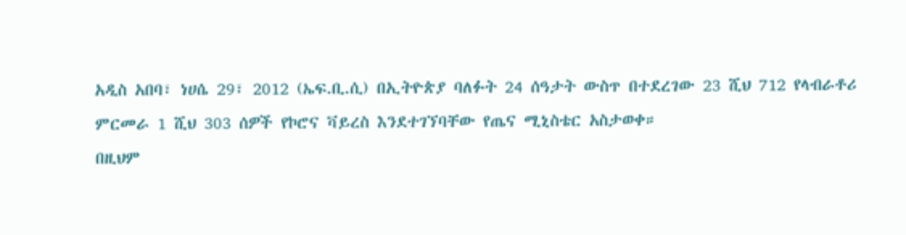አዲስ አበባ፣ ነሀሴ 29፣ 2012 (ኤፍ.ቢ.ሲ) በኢትዮጵያ ባለፉት 24 ሰዓታት ውስጥ በተደረገው 23 ሺህ 712 የላብራቶሪ ምርመራ 1 ሺህ 303 ሰዎች የኮሮና ቫይረስ እንደተገኘባቸው የጤና ሚኒስቴር አስታወቀ።
በዚህም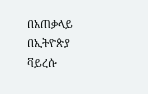በአጠቃላይ በኢትዮጵያ ቫይረሱ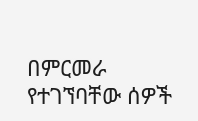በምርመራ የተገኘባቸው ሰዎች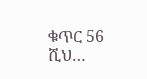ቁጥር 56 ሺህ…